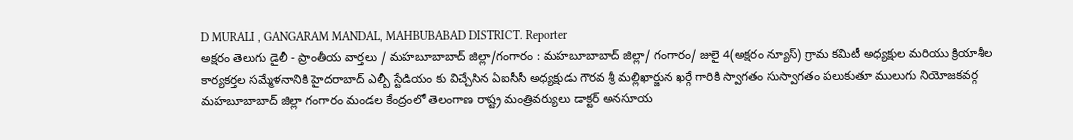D MURALI , GANGARAM MANDAL, MAHBUBABAD DISTRICT. Reporter
అక్షరం తెలుగు డైలీ - ప్రాంతీయ వార్తలు / మహబూబాబాద్ జిల్లా/గంగారం : మహబూబాబాద్ జిల్లా/ గంగారం/ జులై 4(అక్షరం న్యూస్) గ్రామ కమిటీ అధ్యక్షుల మరియు క్రియాశీల కార్యకర్తల సమ్మేళనానికి హైదరాబాద్ ఎల్బీ స్టేడియం కు విచ్చేసిన ఏఐసీసీ అధ్యక్షుడు గౌరవ శ్రీ మల్లిఖార్జున ఖర్గే గారికి స్వాగతం సుస్వాగతం పలుకుతూ ములుగు నియోజకవర్గ మహబూబాబాద్ జిల్లా గంగారం మండల కేంద్రంలో తెలంగాణ రాష్ట్ర మంత్రివర్యులు డాక్టర్ అనసూయ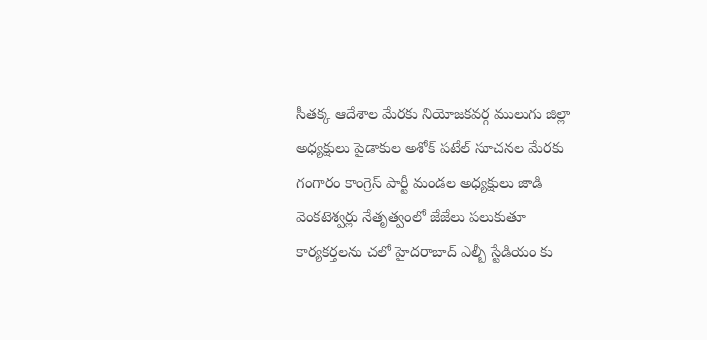సీతక్క ఆదేశాల మేరకు నియోజకవర్గ ములుగు జిల్లా అధ్యక్షులు పైడాకుల అశోక్ పటేల్ సూచనల మేరకు గంగారం కాంగ్రెస్ పార్టీ మండల అధ్యక్షులు జాడి వెంకటెశ్వర్లు నేతృత్వంలో జేజేలు పలుకుతూ కార్యకర్తలను చలో హైదరాబాద్ ఎల్బీ స్టేడియం కు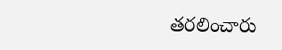తరలించారు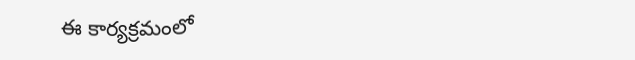ఈ కార్యక్రమంలో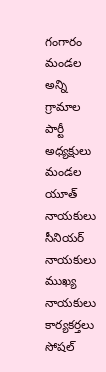గంగారం మండల అన్ని గ్రామాల పార్టీ అధ్యక్షులు మండల యూత్ నాయకులు సీనియర్ నాయకులు ముఖ్య నాయకులు కార్యకర్తలు సోషల్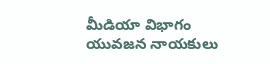మీడియా విభాగం యువజన నాయకులు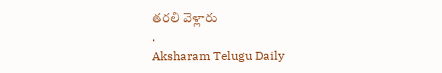తరలి వెళ్లారు
.
Aksharam Telugu Daily